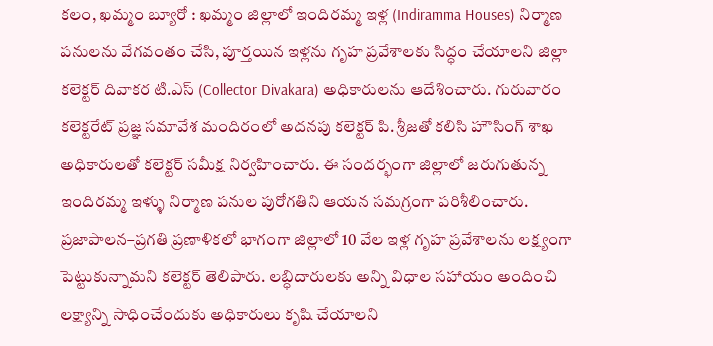కలం, ఖమ్మం బ్యూరో : ఖమ్మం జిల్లాలో ఇందిరమ్మ ఇళ్ల (Indiramma Houses) నిర్మాణ పనులను వేగవంతం చేసి, పూర్తయిన ఇళ్లను గృహ ప్రవేశాలకు సిద్ధం చేయాలని జిల్లా కలెక్టర్ దివాకర టి.ఎస్ (Collector Divakara) అధికారులను ఆదేశించారు. గురువారం కలెక్టరేట్ ప్రజ్ఞ సమావేశ మందిరంలో అదనపు కలెక్టర్ పి. శ్రీజతో కలిసి హౌసింగ్ శాఖ అధికారులతో కలెక్టర్ సమీక్ష నిర్వహించారు. ఈ సందర్భంగా జిల్లాలో జరుగుతున్న ఇందిరమ్మ ఇళ్ళు నిర్మాణ పనుల పురోగతిని ఆయన సమగ్రంగా పరిశీలించారు. ప్రజాపాలన–ప్రగతి ప్రణాళికలో భాగంగా జిల్లాలో 10 వేల ఇళ్ల గృహ ప్రవేశాలను లక్ష్యంగా పెట్టుకున్నామని కలెక్టర్ తెలిపారు. లబ్ధిదారులకు అన్ని విధాల సహాయం అందించి లక్ష్యాన్ని సాధించేందుకు అధికారులు కృషి చేయాలని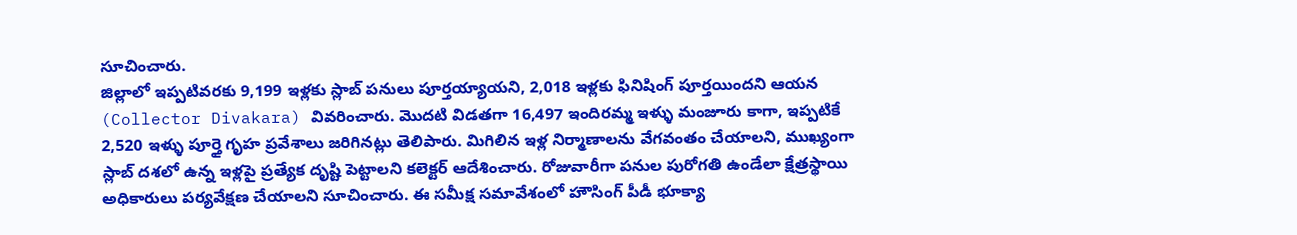సూచించారు.
జిల్లాలో ఇప్పటివరకు 9,199 ఇళ్లకు స్లాబ్ పనులు పూర్తయ్యాయని, 2,018 ఇళ్లకు ఫినిషింగ్ పూర్తయిందని ఆయన (Collector Divakara) వివరించారు. మొదటి విడతగా 16,497 ఇందిరమ్మ ఇళ్ళు మంజూరు కాగా, ఇప్పటికే 2,520 ఇళ్ళు పూర్తై గృహ ప్రవేశాలు జరిగినట్లు తెలిపారు. మిగిలిన ఇళ్ల నిర్మాణాలను వేగవంతం చేయాలని, ముఖ్యంగా స్లాబ్ దశలో ఉన్న ఇళ్లపై ప్రత్యేక దృష్టి పెట్టాలని కలెక్టర్ ఆదేశించారు. రోజువారీగా పనుల పురోగతి ఉండేలా క్షేత్రస్థాయి అధికారులు పర్యవేక్షణ చేయాలని సూచించారు. ఈ సమీక్ష సమావేశంలో హౌసింగ్ పీడీ భూక్యా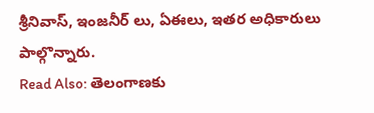శ్రీనివాస్, ఇంజనీర్ లు, ఏఈలు, ఇతర అధికారులు పాల్గొన్నారు.
Read Also: తెలంగాణకు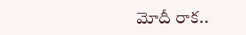మోదీ రాక..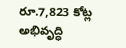రూ.7,823 కోట్ల అభివృద్ధి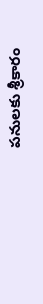పనులకు శ్రీకారం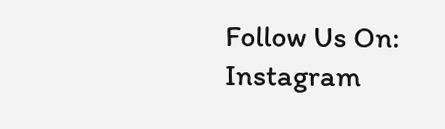Follow Us On: Instagram